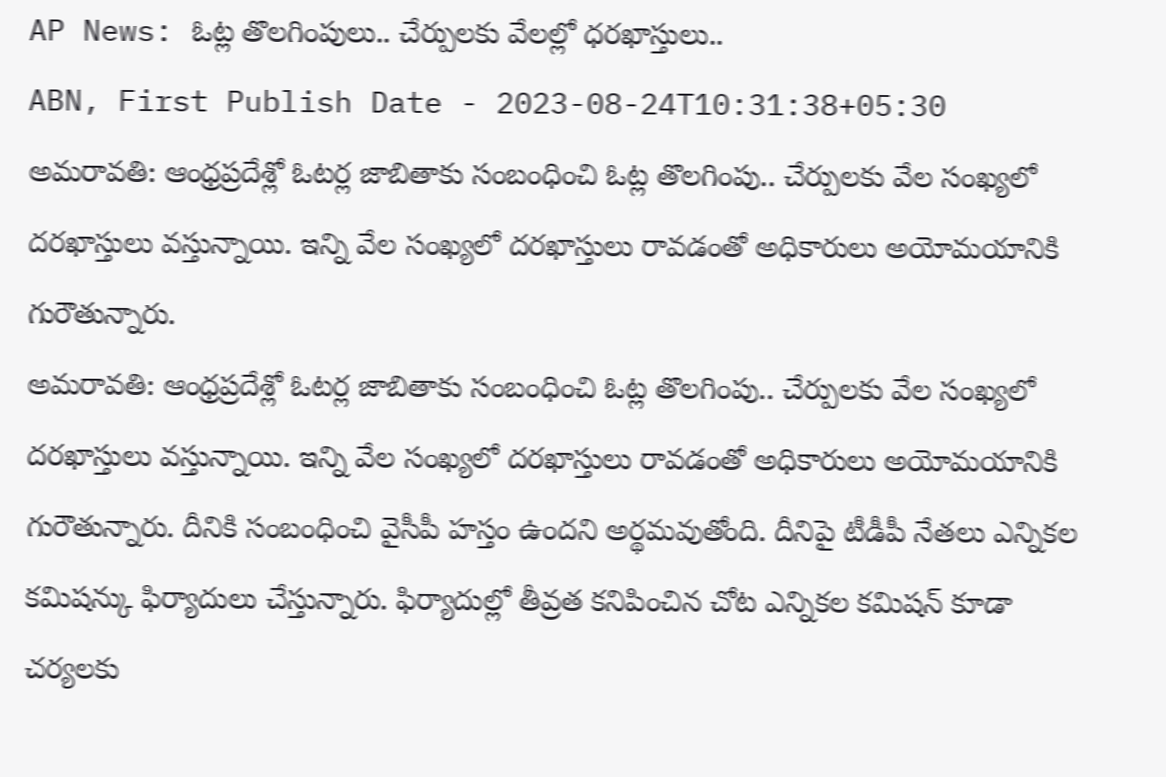AP News: ఓట్ల తొలగింపులు.. చేర్పులకు వేలల్లో ధరఖాస్తులు..
ABN, First Publish Date - 2023-08-24T10:31:38+05:30
అమరావతి: ఆంధ్రప్రదేశ్లో ఓటర్ల జాబితాకు సంబంధించి ఓట్ల తొలగింపు.. చేర్పులకు వేల సంఖ్యలో దరఖాస్తులు వస్తున్నాయి. ఇన్ని వేల సంఖ్యలో దరఖాస్తులు రావడంతో అధికారులు అయోమయానికి గురౌతున్నారు.
అమరావతి: ఆంధ్రప్రదేశ్లో ఓటర్ల జాబితాకు సంబంధించి ఓట్ల తొలగింపు.. చేర్పులకు వేల సంఖ్యలో దరఖాస్తులు వస్తున్నాయి. ఇన్ని వేల సంఖ్యలో దరఖాస్తులు రావడంతో అధికారులు అయోమయానికి గురౌతున్నారు. దీనికి సంబంధించి వైసీపీ హస్తం ఉందని అర్థమవుతోంది. దీనిపై టీడీపీ నేతలు ఎన్నికల కమిషన్కు ఫిర్యాదులు చేస్తున్నారు. ఫిర్యాదుల్లో తీవ్రత కనిపించిన చోట ఎన్నికల కమిషన్ కూడా చర్యలకు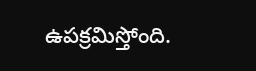ఉపక్రమిస్తోంది.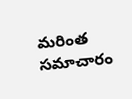మరింత సమాచారం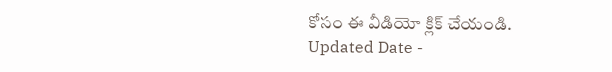కోసం ఈ వీడియో క్లిక్ చేయండి.
Updated Date -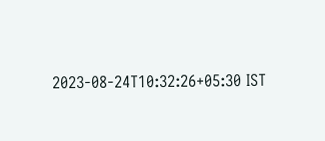2023-08-24T10:32:26+05:30 IST